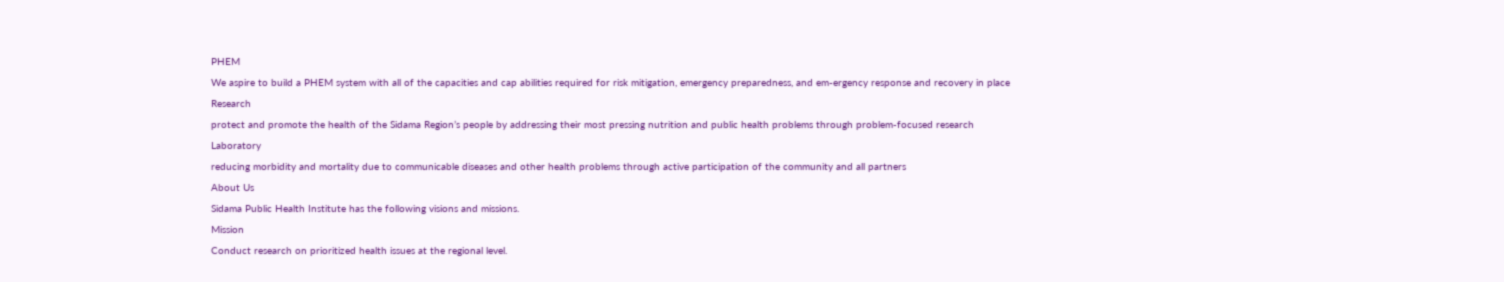PHEM
We aspire to build a PHEM system with all of the capacities and cap abilities required for risk mitigation, emergency preparedness, and em-ergency response and recovery in place
Research
protect and promote the health of the Sidama Region’s people by addressing their most pressing nutrition and public health problems through problem-focused research
Laboratory
reducing morbidity and mortality due to communicable diseases and other health problems through active participation of the community and all partners
About Us
Sidama Public Health Institute has the following visions and missions.
Mission
Conduct research on prioritized health issues at the regional level.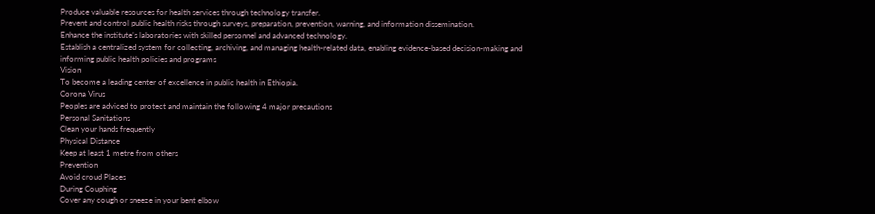Produce valuable resources for health services through technology transfer.
Prevent and control public health risks through surveys, preparation, prevention, warning, and information dissemination.
Enhance the institute’s laboratories with skilled personnel and advanced technology.
Establish a centralized system for collecting, archiving, and managing health-related data, enabling evidence-based decision-making and informing public health policies and programs
Vision
To become a leading center of excellence in public health in Ethiopia.
Corona Virus
Peoples are adviced to protect and maintain the following 4 major precautions
Personal Sanitations
Clean your hands frequently
Physical Distance
Keep at least 1 metre from others
Prevention
Avoid croud Places
During Couphing
Cover any cough or sneeze in your bent elbow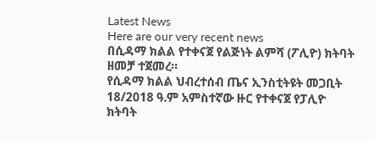Latest News
Here are our very recent news
በሲዳማ ክልል የተቀናጀ የልጅነት ልምሻ (ፖሊዮ) ክትባት ዘመቻ ተጀመረ።
የሲዳማ ክልል ህብረተሰብ ጤና ኢንስቲትዩት መጋቢት 18/2018 ዓ.ም አምስተኛው ዙር የተቀናጀ የፓሊዮ ክትባት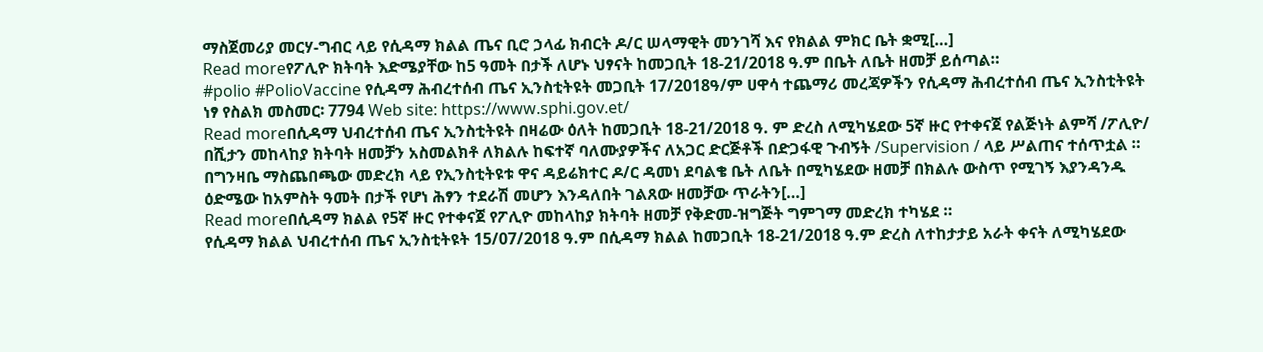ማስጀመሪያ መርሃ-ግብር ላይ የሲዳማ ክልል ጤና ቢሮ ኃላፊ ክብርት ዶ/ር ሠላማዊት መንገሻ እና የክልል ምክር ቤት ቋሚ[…]
Read moreየፖሊዮ ክትባት እድሜያቸው ከ5 ዓመት በታች ለሆኑ ህፃናት ከመጋቢት 18-21/2018 ዓ.ም በቤት ለቤት ዘመቻ ይሰጣል።
#polio #PolioVaccine የሲዳማ ሕብረተሰብ ጤና ኢንስቲትዩት መጋቢት 17/2018ዓ/ም ሀዋሳ ተጨማሪ መረጃዎችን የሲዳማ ሕብረተሰብ ጤና ኢንስቲትዩት ነፃ የስልክ መስመር፡ 7794 Web site: https://www.sphi.gov.et/
Read moreበሲዳማ ህብረተሰብ ጤና ኢንስቲትዩት በዛሬው ዕለት ከመጋቢት 18-21/2018 ዓ. ም ድረስ ለሚካሄደው 5ኛ ዙር የተቀናጀ የልጅነት ልምሻ /ፖሊዮ/ በሺታን መከላከያ ክትባት ዘመቻን አስመልክቶ ለክልሉ ከፍተኛ ባለሙያዎችና ለአጋር ድርጅቶች በድጋፋዊ ጉብኝት /Supervision / ላይ ሥልጠና ተሰጥቷል ።
በግንዛቤ ማስጨበጫው መድረክ ላይ የኢንስቲትዩቱ ዋና ዳይሬክተር ዶ/ር ዳመነ ደባልቄ ቤት ለቤት በሚካሄደው ዘመቻ በክልሉ ውስጥ የሚገኝ እያንዳንዱ ዕድሜው ከአምስት ዓመት በታች የሆነ ሕፃን ተደራሽ መሆን እንዳለበት ገልጸው ዘመቻው ጥራትን[…]
Read moreበሲዳማ ክልል የ5ኛ ዙር የተቀናጀ የፖሊዮ መከላከያ ክትባት ዘመቻ የቅድመ-ዝግጅት ግምገማ መድረክ ተካሄደ ።
የሲዳማ ክልል ህብረተሰብ ጤና ኢንስቲትዩት 15/07/2018 ዓ.ም በሲዳማ ክልል ከመጋቢት 18-21/2018 ዓ.ም ድረስ ለተከታታይ አራት ቀናት ለሚካሄደው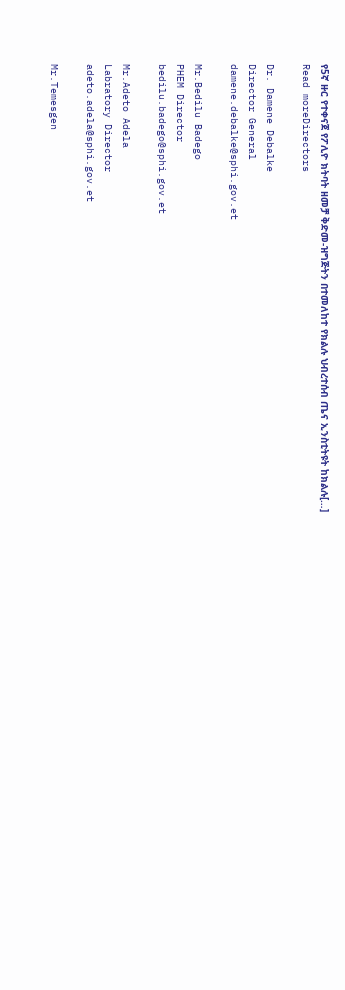የ5ኛ ዙር የተቀናጀ የፖሊዮ ክትባት ዘመቻ ቅድመ-ዝግጅትን በተመለከተ የክልሉ ህብረተሰብ ጤና ኢንስቲትዩት ከክልሉ[…]
Read moreDirectors

Dr. Damene Debalke
Director General
damene.debalke@sphi.gov.et

Mr.Bedilu Badego
PHEM Director
bedilu.badego@sphi.gov.et

Mr.Adeto Adela
Labratory Director
adeto.adela@sphi.gov.et

Mr.Temesgen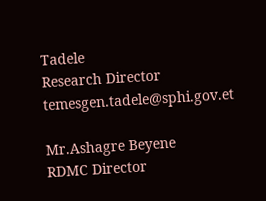Tadele
Research Director
temesgen.tadele@sphi.gov.et

Mr.Ashagre Beyene
RDMC Director